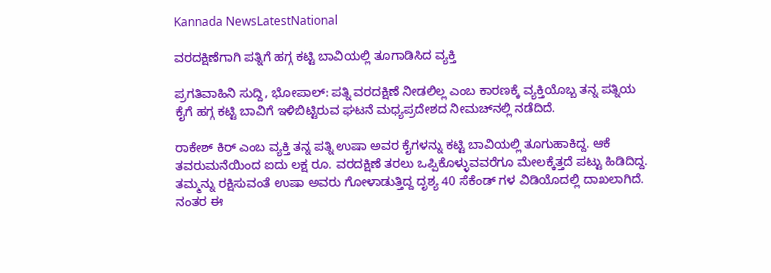Kannada NewsLatestNational

ವರದಕ್ಷಿಣೆಗಾಗಿ ಪತ್ನಿಗೆ ಹಗ್ಗ ಕಟ್ಟಿ ಬಾವಿಯಲ್ಲಿ ತೂಗಾಡಿಸಿದ ವ್ಯಕ್ತಿ

ಪ್ರಗತಿವಾಹಿನಿ ಸುದ್ದಿ, ಭೋಪಾಲ್: ಪತ್ನಿ ವರದಕ್ಷಿಣೆ ನೀಡಲಿಲ್ಲ ಎಂಬ ಕಾರಣಕ್ಕೆ ವ್ಯಕ್ತಿಯೊಬ್ಬ ತನ್ನ ಪತ್ನಿಯ ಕೈಗೆ ಹಗ್ಗ ಕಟ್ಟಿ ಬಾವಿಗೆ ಇಳಿಬಿಟ್ಟಿರುವ ಘಟನೆ ಮಧ್ಯಪ್ರದೇಶದ ನೀಮಚ್‌ನಲ್ಲಿ ನಡೆದಿದೆ.

ರಾಕೇಶ್ ಕಿರ್ ಎಂಬ ವ್ಯಕ್ತಿ ತನ್ನ ಪತ್ನಿ ಉಷಾ ಅವರ ಕೈಗಳನ್ನು ಕಟ್ಟಿ ಬಾವಿಯಲ್ಲಿ ತೂಗುಹಾಕಿದ್ದ. ಆಕೆ ತವರುಮನೆಯಿಂದ ಐದು ಲಕ್ಷ ರೂ. ವರದಕ್ಷಿಣೆ ತರಲು ಒಪ್ಪಿಕೊಳ್ಳುವವರೆಗೂ ಮೇಲಕ್ಕೆತ್ತದೆ ಪಟ್ಟು ಹಿಡಿದಿದ್ದ. ತಮ್ಮನ್ನು ರಕ್ಷಿಸುವಂತೆ ಉಷಾ ಅವರು ಗೋಳಾಡುತ್ತಿದ್ದ ದೃಶ್ಯ 40 ಸೆಕೆಂಡ್ ಗಳ ವಿಡಿಯೊದಲ್ಲಿ ದಾಖಲಾಗಿದೆ. ನಂತರ ಈ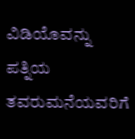ವಿಡಿಯೊವನ್ನು ಪತ್ನಿಯ ತವರುಮನೆಯವರಿಗೆ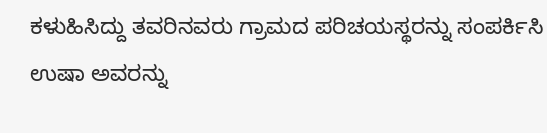ಕಳುಹಿಸಿದ್ದು ತವರಿನವರು ಗ್ರಾಮದ ಪರಿಚಯಸ್ಥರನ್ನು ಸಂಪರ್ಕಿಸಿ ಉಷಾ ಅವರನ್ನು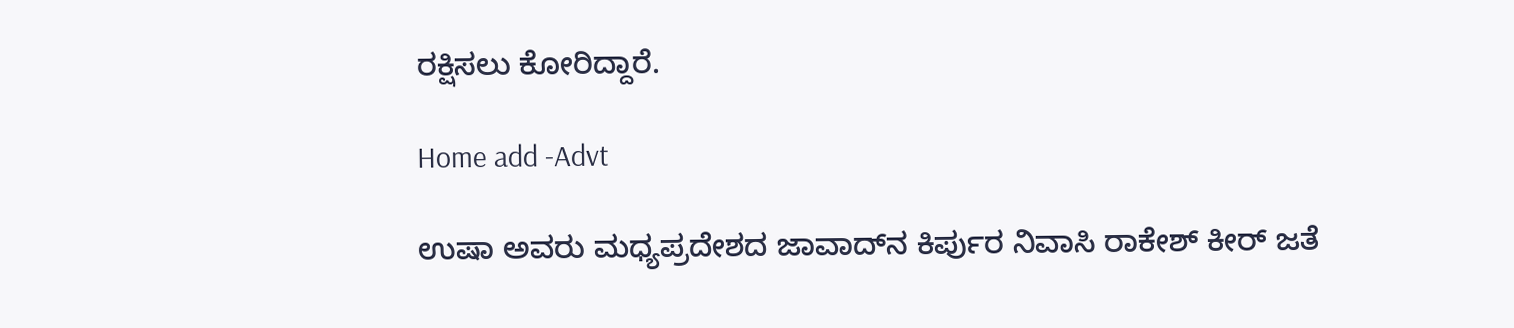ರಕ್ಷಿಸಲು ಕೋರಿದ್ದಾರೆ.

Home add -Advt

ಉಷಾ ಅವರು ಮಧ್ಯಪ್ರದೇಶದ ಜಾವಾದ್‌ನ ಕಿರ್ಪುರ ನಿವಾಸಿ ರಾಕೇಶ್ ಕೀರ್ ಜತೆ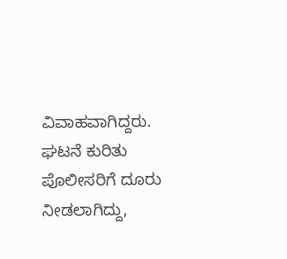ವಿವಾಹವಾಗಿದ್ದರು. ಘಟನೆ ಕುರಿತು ಪೊಲೀಸರಿಗೆ ದೂರು ನೀಡಲಾಗಿದ್ದು,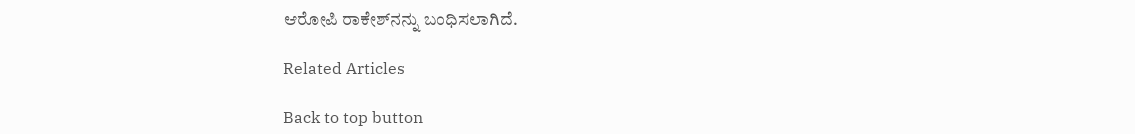ಆರೋಪಿ ರಾಕೇಶ್‌ನನ್ನು ಬಂಧಿಸಲಾಗಿದೆ.

Related Articles

Back to top button